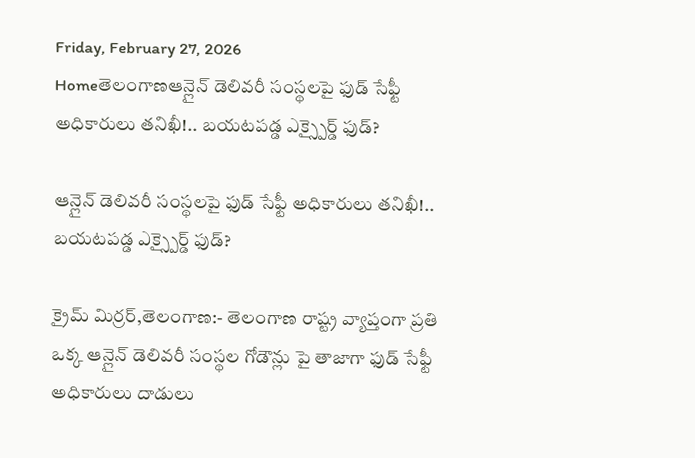Friday, February 27, 2026
Homeతెలంగాణఆన్లైన్ డెలివరీ సంస్థలపై ఫుడ్ సేఫ్టీ అధికారులు తనిఖీ!.. బయటపడ్డ ఎక్స్పైర్డ్ ఫుడ్?

ఆన్లైన్ డెలివరీ సంస్థలపై ఫుడ్ సేఫ్టీ అధికారులు తనిఖీ!.. బయటపడ్డ ఎక్స్పైర్డ్ ఫుడ్?

క్రైమ్ మిర్రర్,తెలంగాణ:- తెలంగాణ రాష్ట్ర వ్యాప్తంగా ప్రతి ఒక్క ఆన్లైన్ డెలివరీ సంస్థల గోడౌన్లు పై తాజాగా ఫుడ్ సేఫ్టీ అధికారులు దాడులు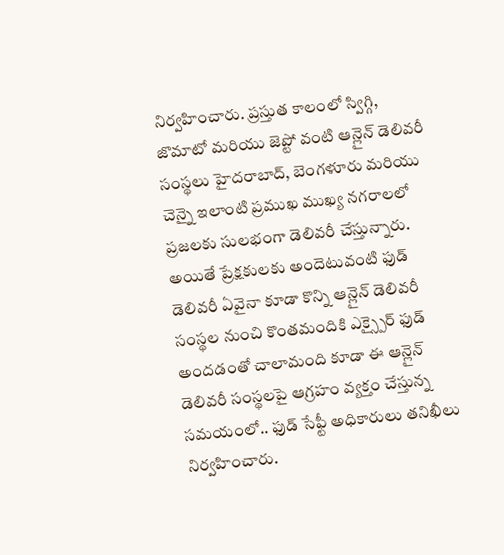నిర్వహించారు. ప్రస్తుత కాలంలో స్విగ్గి, జొమాటో మరియు జెప్టో వంటి ఆన్లైన్ డెలివరీ సంస్థలు హైదరాబాద్, బెంగళూరు మరియు చెన్నై ఇలాంటి ప్రముఖ ముఖ్య నగరాలలో ప్రజలకు సులభంగా డెలివరీ చేస్తున్నారు. అయితే ప్రేక్షకులకు అందెటువంటి ఫుడ్ డెలివరీ ఏవైనా కూడా కొన్ని ఆన్లైన్ డెలివరీ సంస్థల నుంచి కొంతమందికి ఎక్స్పైర్ ఫుడ్ అందడంతో చాలామంది కూడా ఈ ఆన్లైన్ డెలివరీ సంస్థలపై ఆగ్రహం వ్యక్తం చేస్తున్న సమయంలో.. ఫుడ్ సేఫ్టీ అధికారులు తనిఖీలు నిర్వహించారు.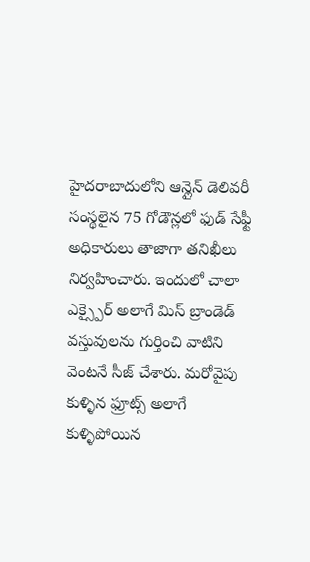హైదరాబాదులోని ఆన్లైన్ డెలివరీ సంస్థలైన 75 గోడౌన్లలో ఫుడ్ సేఫ్టీ అధికారులు తాజాగా తనిఖీలు నిర్వహించారు. ఇందులో చాలా ఎక్స్పైర్ అలాగే మిస్ బ్రాండెడ్ వస్తువులను గుర్తించి వాటిని వెంటనే సీజ్ చేశారు. మరోవైపు కుళ్ళిన ఫ్రూట్స్ అలాగే కుళ్ళిపోయిన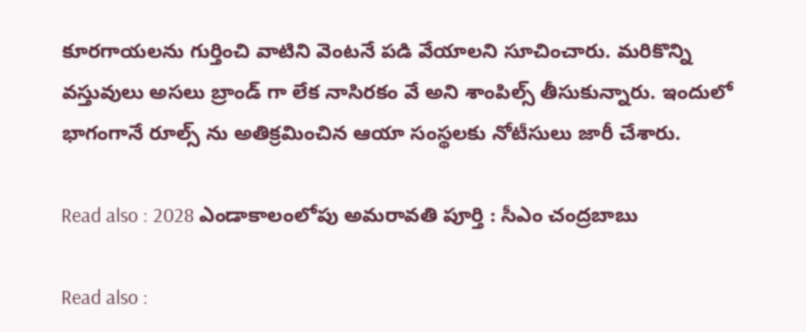కూరగాయలను గుర్తించి వాటిని వెంటనే పడి వేయాలని సూచించారు. మరికొన్ని వస్తువులు అసలు బ్రాండ్ గా లేక నాసిరకం వే అని శాంపిల్స్ తీసుకున్నారు. ఇందులో భాగంగానే రూల్స్ ను అతిక్రమించిన ఆయా సంస్థలకు నోటీసులు జారీ చేశారు.

Read also : 2028 ఎండాకాలంలోపు అమరావతి పూర్తి : సీఎం చంద్రబాబు

Read also :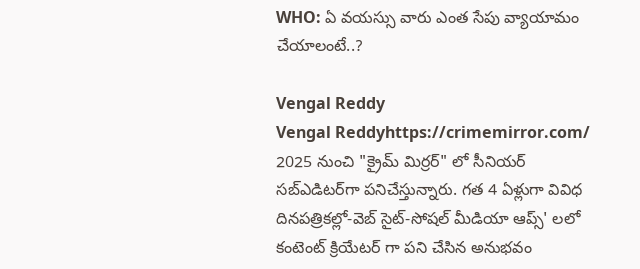WHO: ఏ వయస్సు వారు ఎంత సేపు వ్యాయామం చేయాలంటే..?

Vengal Reddy
Vengal Reddyhttps://crimemirror.com/
2025 నుంచి "క్రైమ్ మిర్రర్" లో సీనియర్ సబ్‌ఎడిటర్‌గా పనిచేస్తున్నారు. గత 4 ఏళ్లుగా వివిధ దినపత్రికల్లో-వెబ్ సైట్-సోషల్ మీడియా ఆప్స్' లలో కంటెంట్ క్రియేటర్ గా పని చేసిన అనుభవం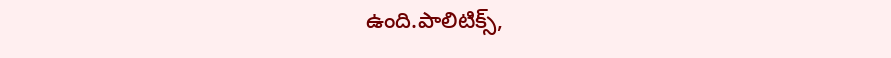ఉంది.పాలిటిక్స్‌,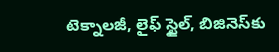టెక్నాలజీ, లైఫ్‌ స్టైల్‌, బిజినెస్‌కు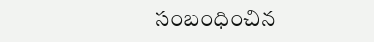సంబంధించిన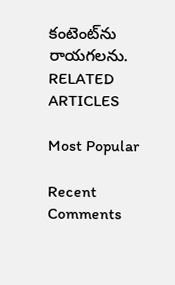కంటెంట్‌ను రాయగలను.
RELATED ARTICLES

Most Popular

Recent Comments